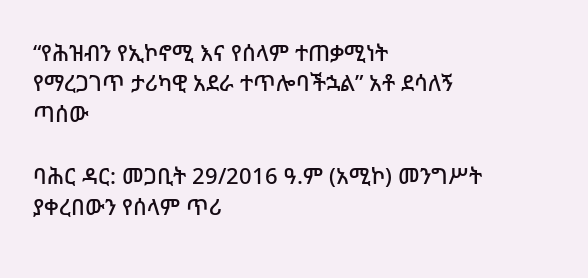“የሕዝብን የኢኮኖሚ እና የሰላም ተጠቃሚነት የማረጋገጥ ታሪካዊ አደራ ተጥሎባችኋል” አቶ ደሳለኝ ጣሰው

ባሕር ዳር: መጋቢት 29/2016 ዓ.ም (አሚኮ) መንግሥት ያቀረበውን የሰላም ጥሪ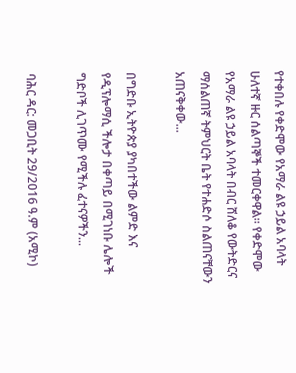የተቀበሉ የቀድሞው የአማራ ልዩ ኃይል አባላት ሁለተኛ ዙር ሰልጣኞች ተመርቀዋል። የቀድሞው የአማራ ልዩ ኃይል አባላት በብር ሸለቆ የውትድርና ማሰልጠኛ ትምህርት ቤት የተሐድሶ ስልጠናቸውን አጠናቅቀው...

በግድቡ ኢትዮጵያ ያካበተችው ልምድ እና የዲፕሎማሲ ችሎታ በቀጣይ በሚገነቡ ሌሎች ግድቦች ሊገጥሙ የሚችሉ ፈተናዎችን...

ባሕር ዳር: መጋቢት 29/2016 ዓ.ም (አሚኮ)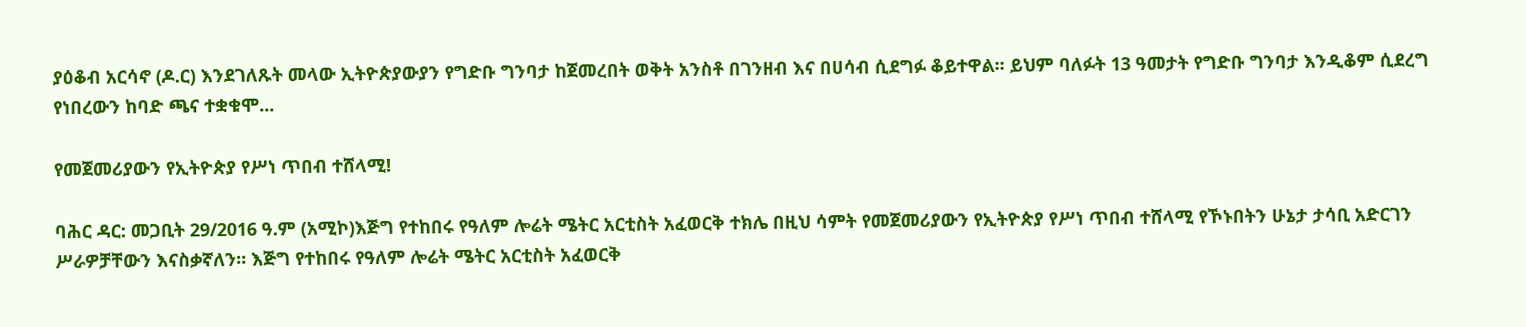ያዕቆብ አርሳኖ (ዶ.ር) እንደገለጹት መላው ኢትዮጵያውያን የግድቡ ግንባታ ከጀመረበት ወቅት አንስቶ በገንዘብ እና በሀሳብ ሲደግፉ ቆይተዋል፡፡ ይህም ባለፉት 13 ዓመታት የግድቡ ግንባታ እንዲቆም ሲደረግ የነበረውን ከባድ ጫና ተቋቁሞ...

የመጀመሪያውን የኢትዮጵያ የሥነ ጥበብ ተሸላሚ!

ባሕር ዳር: መጋቢት 29/2016 ዓ.ም (አሚኮ)እጅግ የተከበሩ የዓለም ሎሬት ሜትር አርቲስት አፈወርቅ ተክሌ በዚህ ሳምት የመጀመሪያውን የኢትዮጵያ የሥነ ጥበብ ተሸላሚ የኾኑበትን ሁኔታ ታሳቢ አድርገን ሥራዎቻቸውን እናስቃኛለን። እጅግ የተከበሩ የዓለም ሎሬት ሜትር አርቲስት አፈወርቅ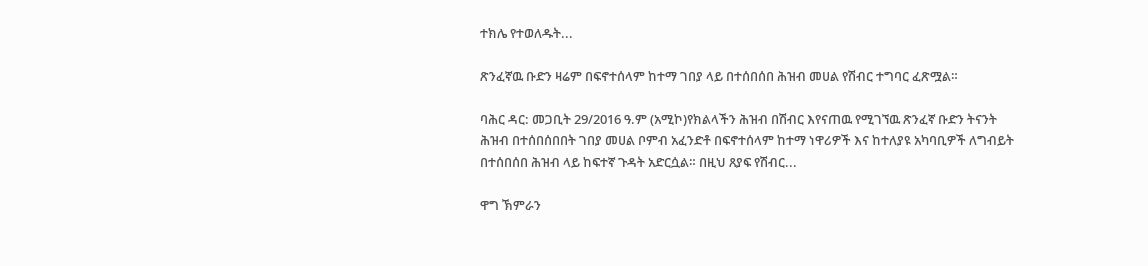ተክሌ የተወለዱት...

ጽንፈኛዉ ቡድን ዛሬም በፍኖተሰላም ከተማ ገበያ ላይ በተሰበሰበ ሕዝብ መሀል የሽብር ተግባር ፈጽሟል።

ባሕር ዳር: መጋቢት 29/2016 ዓ.ም (አሚኮ)የክልላችን ሕዝብ በሽብር እየናጠዉ የሚገኘዉ ጽንፈኛ ቡድን ትናንት ሕዝብ በተሰበሰበበት ገበያ መሀል ቦምብ አፈንድቶ በፍኖተሰላም ከተማ ነዋሪዎች እና ከተለያዩ አካባቢዎች ለግብይት በተሰበሰበ ሕዝብ ላይ ከፍተኛ ጉዳት አድርሷል። በዚህ ጸያፍ የሽብር...

ዋግ ኽምራን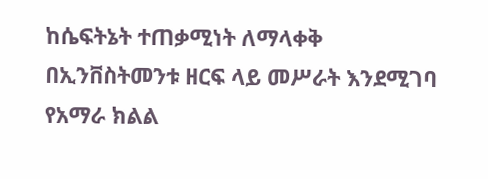ከሴፍትኔት ተጠቃሚነት ለማላቀቅ በኢንቨስትመንቱ ዘርፍ ላይ መሥራት እንደሚገባ የአማራ ክልል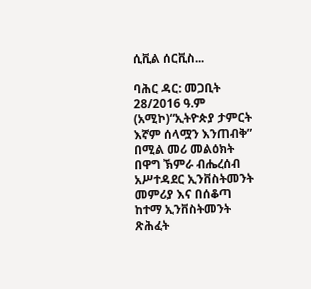ሲቪል ሰርቪስ...

ባሕር ዳር: መጋቢት 28/2016 ዓ.ም (አሚኮ)“ኢትዮጵያ ታምርት እኛም ሰላሟን እንጠብቅ” በሚል መሪ መልዕክት በዋግ ኽምራ ብሔረሰብ አሥተዳደር ኢንቨስትመንት መምሪያ እና በሰቆጣ ከተማ ኢንቨስትመንት ጽሕፈት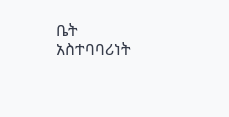ቤት አስተባባሪነት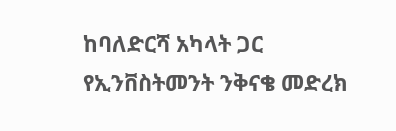ከባለድርሻ አካላት ጋር የኢንቨስትመንት ንቅናቄ መድረክ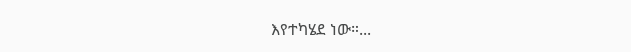እየተካሄደ ነው።...